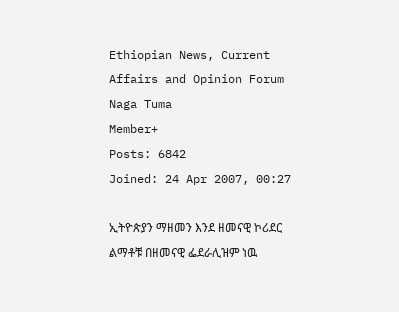Ethiopian News, Current Affairs and Opinion Forum
Naga Tuma
Member+
Posts: 6842
Joined: 24 Apr 2007, 00:27

ኢትዮጵያን ማዘመን እንደ ዘመናዊ ኮሪደር ልማቶቹ በዘመናዊ ፌደራሊዝም ነዉ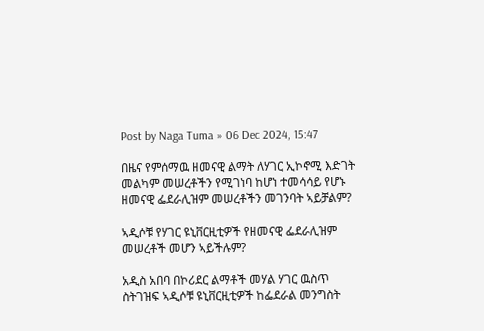Post by Naga Tuma » 06 Dec 2024, 15:47

በዜና የምሰማዉ ዘመናዊ ልማት ለሃገር ኢኮኖሚ እድገት መልካም መሠረቶችን የሚገነባ ከሆነ ተመሳሳይ የሆኑ ዘመናዊ ፌደራሊዝም መሠረቶችን መገንባት ኣይቻልም?

ኣዲሶቹ የሃገር ዩኒቨርዚቲዎች የዘመናዊ ፌደራሊዝም መሠረቶች መሆን ኣይችሉም?

አዲስ አበባ በኮሪደር ልማቶች መሃል ሃገር ዉስጥ ስትገዝፍ ኣዲሶቹ ዩኒቨርዚቲዎች ከፌደራል መንግስት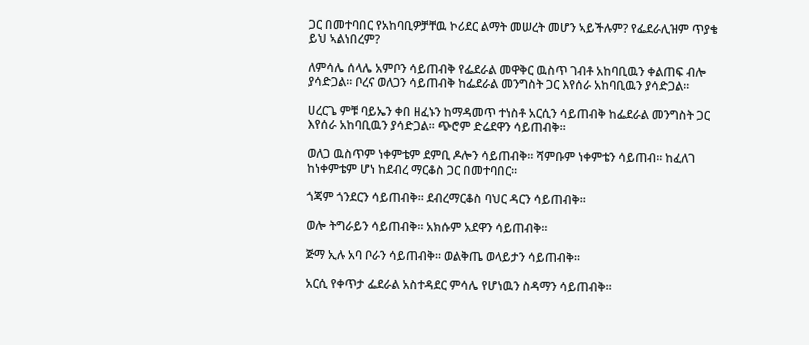ጋር በመተባበር የአከባቢዎቻቸዉ ኮሪደር ልማት መሠረት መሆን ኣይችሉም? የፌደራሊዝም ጥያቄ ይህ ኣልነበረም?

ለምሳሌ ሰላሌ አምቦን ሳይጠብቅ የፌደራል መዋቅር ዉስጥ ገብቶ አከባቢዉን ቀልጠፍ ብሎ ያሳድጋል። ቦረና ወለጋን ሳይጠብቅ ከፌደራል መንግስት ጋር እየሰራ አከባቢዉን ያሳድጋል።

ሀረርጌ ምቹ ባይኤን ቀበ ዘፈኑን ከማዳመጥ ተነስቶ አርሲን ሳይጠብቅ ከፌደራል መንግስት ጋር እየሰራ አከባቢዉን ያሳድጋል። ጭሮም ድሬደዋን ሳይጠብቅ።

ወለጋ ዉስጥም ነቀምቴም ደምቢ ዶሎን ሳይጠብቅ። ሻምቡም ነቀምቴን ሳይጠብ። ከፈለገ ከነቀምቴም ሆነ ከደብረ ማርቆስ ጋር በመተባበር።

ጎጃም ጎንደርን ሳይጠብቅ። ደብረማርቆስ ባህር ዳርን ሳይጠብቅ።

ወሎ ትግራይን ሳይጠብቅ። አክሱም አደዋን ሳይጠብቅ።

ጅማ ኢሉ አባ ቦራን ሳይጠብቅ። ወልቅጤ ወላይታን ሳይጠብቅ።

አርሲ የቀጥታ ፌደራል አስተዳደር ምሳሌ የሆነዉን ስዳማን ሳይጠብቅ።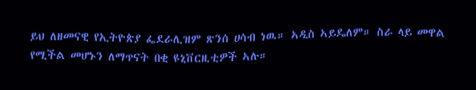ይህ ለዘመናዊ የኢትዮጵያ ፌደራሊዝም ጽንሰ ሀሳብ ነዉ። ኣዲስ ኣይዴለም። ስራ ላይ መዋል የሚችል መሆኑን ለማጥናት በቂ ዩኒቨርዚቲዎች ኣሉ።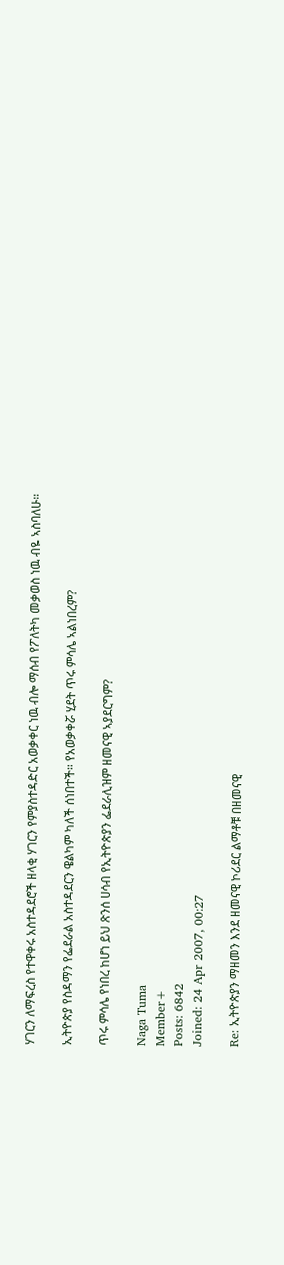ሃገርን ለማፍረስ የተዋቀሩ አስተዳደሮች ዘላቂ ሃገርን የምያስተዳድር አወቃቀር ነዉ ብሎ ማሰብ የፖለትካ መቃወስ ነዉ ብዬ ኣስባለሁ።

ኢትዮጵያ የስዳማን የፌደራል አስተዳደርን ዌልካም ካለች ሰነበተች። የአወቃቀሯ ሂደት ጥሩ ምሳሌ ኣልነበረም?

ጥሩ ምሳሌ የነበረ ከሆነ ይህ ጽንሰ ሀሳብ የኢትዮጵያን ፌደራሊዝም ዘመናዊ ኣያደርግም?

Naga Tuma
Member+
Posts: 6842
Joined: 24 Apr 2007, 00:27

Re: ኢትዮጵያን ማዘመን እንደ ዘመናዊ ኮሪደር ልማቶቹ በዘመናዊ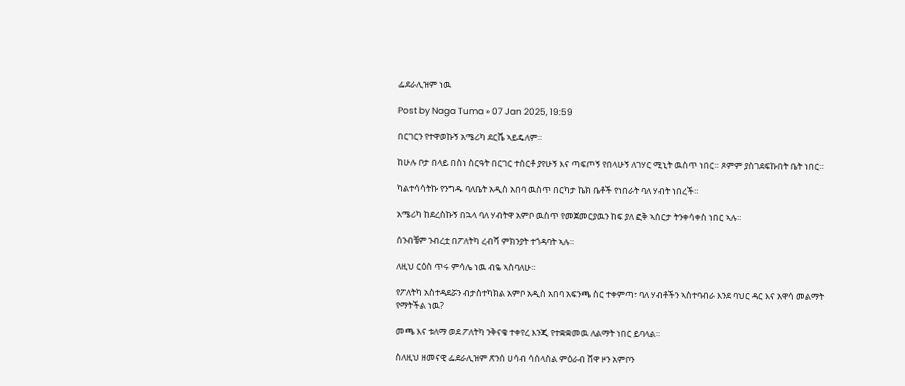ፌደራሊዝም ነዉ

Post by Naga Tuma » 07 Jan 2025, 19:59

በርገርን የተዋወኩኝ አሜሪካ ደርሼ ኣይዴለም።

ከሁሉ ቦታ በላይ በስነ ስርዓት በርገር ተሰርቶ ያየሁኝ እና ጣፍጦኝ የበላሁኝ ለገሃር ሚኒት ዉስጥ ነበር። ጾምም ያስገደፍኩበት ቤት ነበር።

ካልተሳሳትኩ የንግዱ ባለቤት አዲስ አበባ ዉስጥ በርካታ ኬክ ቤቶች የነበራት ባለ ሃብት ነበረች።

አሜሪካ ከደረስኩኝ በኋላ ባለ ሃብትዋ አምቦ ዉስጥ የመጀመርያዉን ከፍ ያለ ፎቅ ኣሰርታ ትንቀሳቀስ ነበር ኣሉ።

ሰንብቼም ንብረቷ በፖለትካ ረብሻ ምክንያት ተጎዳባት ኣሉ።

ለዚህ ርዕስ ጥሩ ምሳሌ ነዉ ብዬ ኣስባለሁ።

የፖለትካ አስተዳደሯን ብታስተካክል አምቦ አዲስ አበባ አፍንጫ ስር ተቀምጣ፣ ባለ ሃብቶችን ኣስተባብራ እንደ ባህር ዳር እና አዋሳ መልማት የማትችል ነዉ?

መጫ እና ቱለማ ወደ ፖለትካ ንቅናቄ ተቀየረ እንጂ የተቋቋመዉ ለልማት ነበር ይባላል።

ስለዚህ ዘመናዊ ፌደራሊዝም ጽንሰ ሀሳብ ሳሰላስል ምዕራብ ሸዋ ዞን አምቦን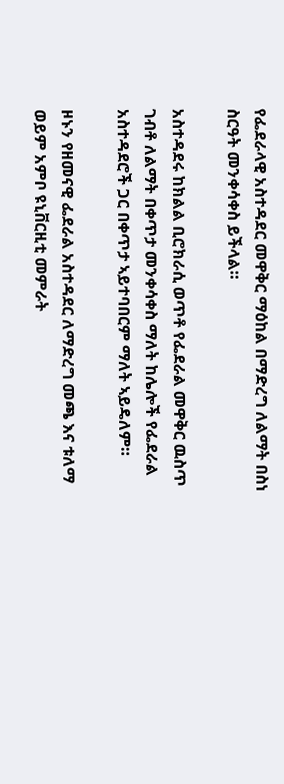የፌደራላዊ አስተዳደር መዋቅር ማዕከል በማድረግ ለልማት በስነ ስርዓት መንቀሳቀስ ይችላል።

አስተዳደሩ ከክልል ቢሮክራሲ ወጥቶ የፌደራል መዋቅር ዉስጥ ገብቶ ለልማት በቀጥታ መንቀሳቀስ ማለት ከሌሎች የፌደራል አስተዳደሮች ጋር በቀጥታ ኣይተባበርም ማለት ኣይዴለም።

ዞኑን የዘመናዊ ፌደራል አስተዳደር ለማድረግ መጫ እና ቱለማ ወይም አምቦ ዩኒቨርዚቲ መምራት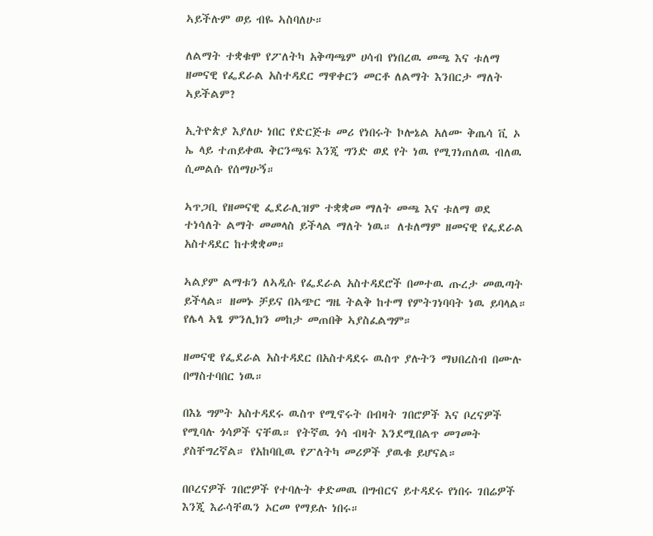ኣይችሉም ወይ ብዬ ኣስባለሁ።

ለልማት ተቋቁሞ የፖለትካ አቅጣጫም ሀሳብ የነበረዉ መጫ እና ቱለማ ዘመናዊ የፌደራል አስተዳደር ማዋቀርን መርቶ ለልማት እንበርታ ማለት ኣይችልም?

ኢትዮጵያ እያለሁ ነበር የድርጅቱ መሪ የነበሩት ኮሎኔል አለሙ ቅጤሳ ቪ ኦ ኤ ላይ ተጠይቀዉ ቅርንጫፍ እንጂ ግንድ ወደ የት ነዉ የሚገነጠለዉ ብለዉ ሲመልሱ የሰማሁኝ።

ኣጥጋቢ የዘመናዊ ፌደራሊዝም ተቋቋመ ማለት መጫ እና ቱለማ ወደ ተነሳለት ልማት መመላስ ይችላል ማለት ነዉ። ለቱለማም ዘመናዊ የፌደራል አስተዳደር ከተቋቋመ።

ኣልያም ልማቱን ለኣዲሱ የፌደራል አስተዳደሮች በመተዉ ጡረታ መዉጣት ይችላል። ዘመኑ ቻይና በኣጭር ግዜ ትልቅ ከተማ የምትገነባባት ነዉ ይባላል። የሌላ ኣፄ ምንሊክን መከታ መጠበቅ ኣያስፈልግም።

ዘመናዊ የፌደራል አስተዳደር በአስተዳደሩ ዉስጥ ያሉትን ማህበረስብ በሙሉ በማስተባበር ነዉ።

በእኔ ግምት አስተዳደሩ ዉስጥ የሚኖሩት በብዛት ገበሮዎች እና ቦረናዎች የሚባሉ ጎሳዎች ናቸዉ። የትኛዉ ጎሳ ብዛት እንደሚበልጥ መገመት ያስቸግረኛል። የአከባቢዉ የፖለትካ መሪዎች ያዉቁ ይሆናል።

በቦረናዎች ገበሮዎች የተባሉት ቀድመዉ በግብርና ይተዳደሩ የነበሩ ገበሬዎች እንጂ እራሳቸዉን ኦርመ የማይሉ ነበሩ።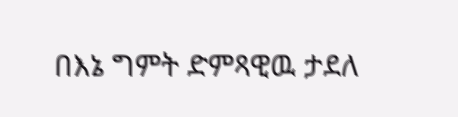በእኔ ግምት ድምጻዊዉ ታደለ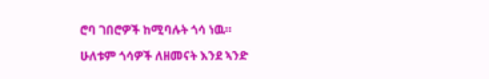ሮባ ገበሮዎች ከሚባሉት ጎሳ ነዉ።

ሁለቱም ጎሳዎች ለዘመናት እንደ ኣንድ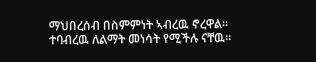ማህበረሰብ በስምምነት ኣብረዉ ኖረዋል። ተባብረዉ ለልማት መነሳት የሚችሉ ናቸዉ።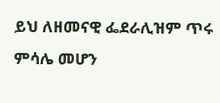ይህ ለዘመናዊ ፌደራሊዝም ጥሩ ምሳሌ መሆን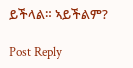ይችላል። ኣይችልም?

Post Reply